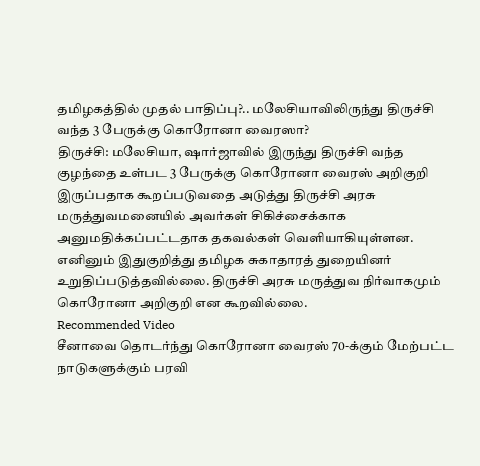தமிழகத்தில் முதல் பாதிப்பு?.. மலேசியாவிலிருந்து திருச்சி வந்த 3 பேருக்கு கொரோனா வைரஸா?
திருச்சி: மலேசியா, ஷார்ஜாவில் இருந்து திருச்சி வந்த குழந்தை உள்பட 3 பேருக்கு கொரோனா வைரஸ் அறிகுறி இருப்பதாக கூறப்படுவதை அடுத்து திருச்சி அரசு மருத்துவமனையில் அவர்கள் சிகிச்சைக்காக அனுமதிக்கப்பட்டதாக தகவல்கள் வெளியாகியுள்ளன. எனினும் இதுகுறித்து தமிழக சுகாதாரத் துறையினர் உறுதிப்படுத்தவில்லை. திருச்சி அரசு மருத்துவ நிர்வாகமும் கொரோனா அறிகுறி என கூறவில்லை.
Recommended Video
சீனாவை தொடர்ந்து கொரோனா வைரஸ் 70-க்கும் மேற்பட்ட நாடுகளுக்கும் பரவி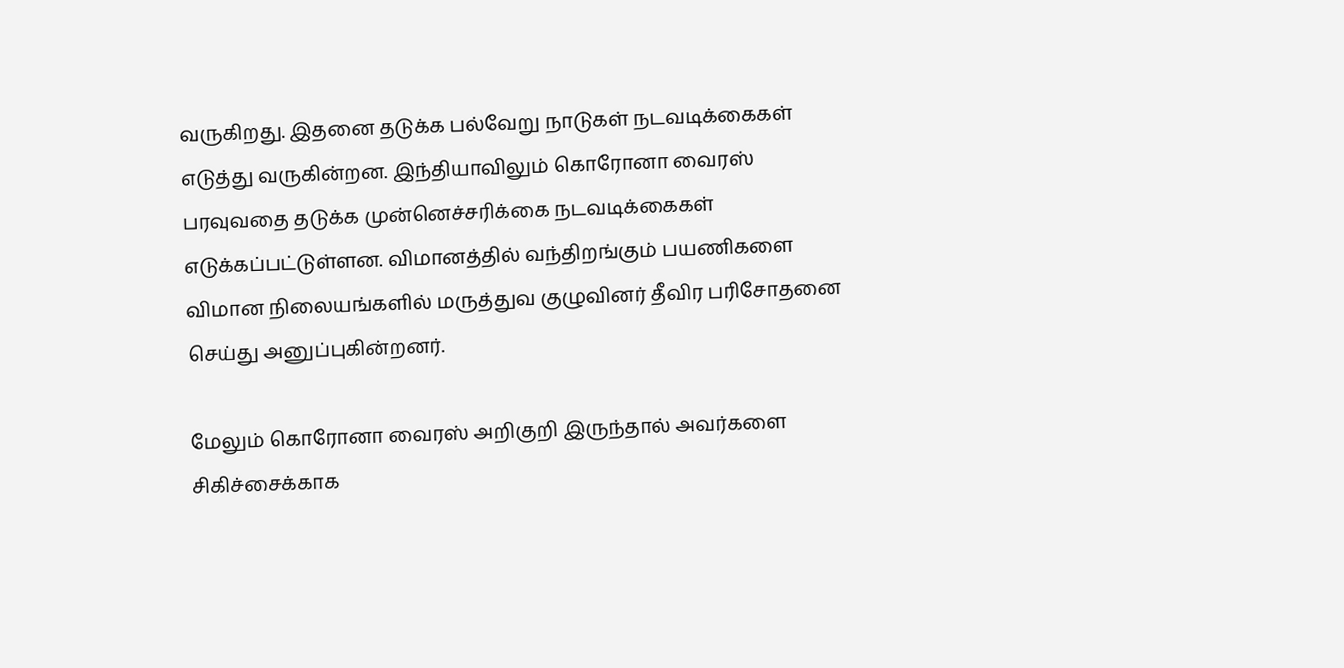வருகிறது. இதனை தடுக்க பல்வேறு நாடுகள் நடவடிக்கைகள் எடுத்து வருகின்றன. இந்தியாவிலும் கொரோனா வைரஸ் பரவுவதை தடுக்க முன்னெச்சரிக்கை நடவடிக்கைகள் எடுக்கப்பட்டுள்ளன. விமானத்தில் வந்திறங்கும் பயணிகளை விமான நிலையங்களில் மருத்துவ குழுவினர் தீவிர பரிசோதனை செய்து அனுப்புகின்றனர்.

மேலும் கொரோனா வைரஸ் அறிகுறி இருந்தால் அவர்களை சிகிச்சைக்காக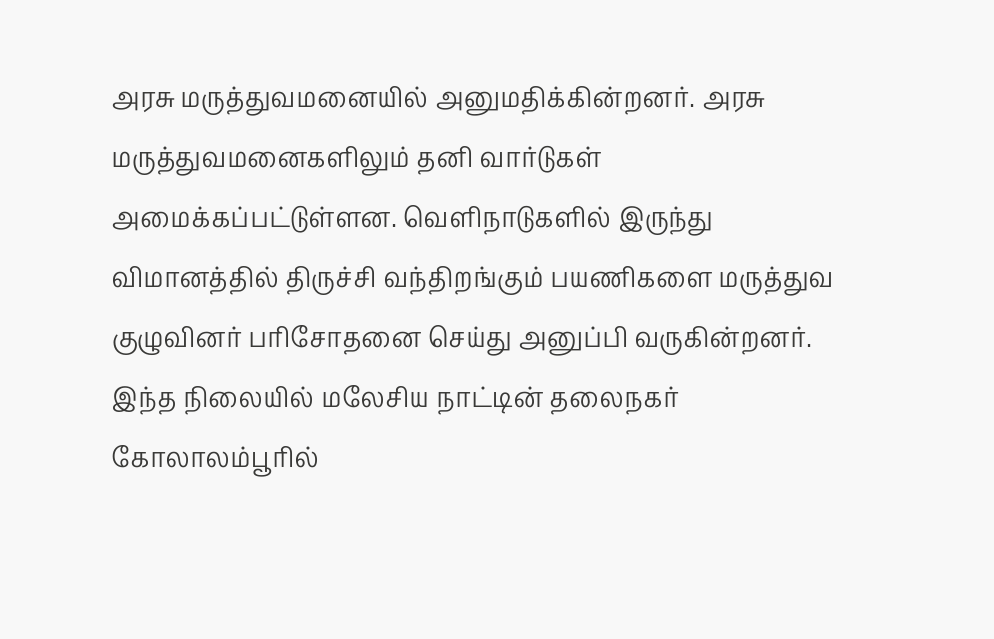அரசு மருத்துவமனையில் அனுமதிக்கின்றனர். அரசு மருத்துவமனைகளிலும் தனி வார்டுகள் அமைக்கப்பட்டுள்ளன. வெளிநாடுகளில் இருந்து விமானத்தில் திருச்சி வந்திறங்கும் பயணிகளை மருத்துவ குழுவினர் பரிசோதனை செய்து அனுப்பி வருகின்றனர்.
இந்த நிலையில் மலேசிய நாட்டின் தலைநகர் கோலாலம்பூரில்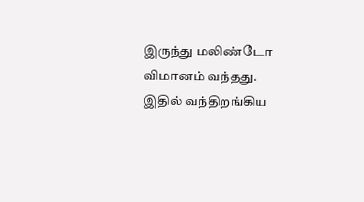இருந்து மலிண்டோ விமானம் வந்தது. இதில் வந்திறங்கிய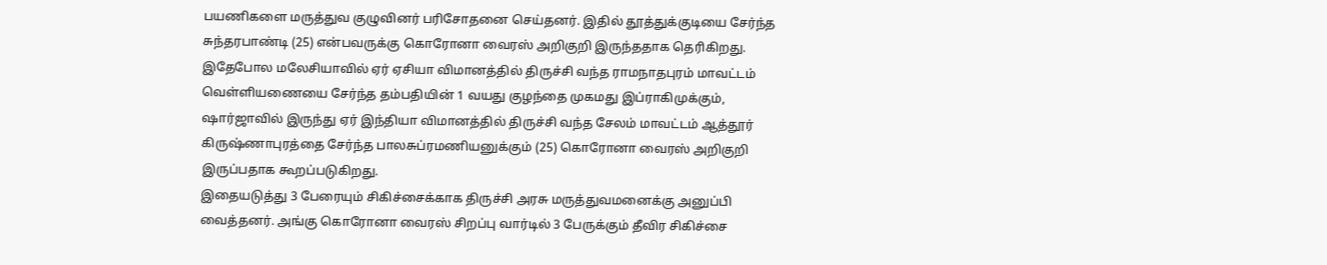பயணிகளை மருத்துவ குழுவினர் பரிசோதனை செய்தனர். இதில் தூத்துக்குடியை சேர்ந்த சுந்தரபாண்டி (25) என்பவருக்கு கொரோனா வைரஸ் அறிகுறி இருந்ததாக தெரிகிறது. இதேபோல மலேசியாவில் ஏர் ஏசியா விமானத்தில் திருச்சி வந்த ராமநாதபுரம் மாவட்டம் வெள்ளியணையை சேர்ந்த தம்பதியின் 1 வயது குழந்தை முகமது இப்ராகிமுக்கும், ஷார்ஜாவில் இருந்து ஏர் இந்தியா விமானத்தில் திருச்சி வந்த சேலம் மாவட்டம் ஆத்தூர் கிருஷ்ணாபுரத்தை சேர்ந்த பாலசுப்ரமணியனுக்கும் (25) கொரோனா வைரஸ் அறிகுறி இருப்பதாக கூறப்படுகிறது.
இதையடுத்து 3 பேரையும் சிகிச்சைக்காக திருச்சி அரசு மருத்துவமனைக்கு அனுப்பி வைத்தனர். அங்கு கொரோனா வைரஸ் சிறப்பு வார்டில் 3 பேருக்கும் தீவிர சிகிச்சை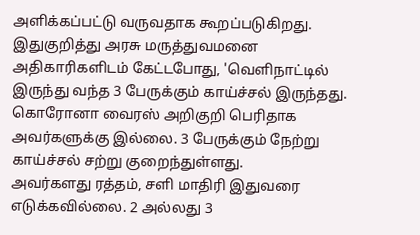அளிக்கப்பட்டு வருவதாக கூறப்படுகிறது. இதுகுறித்து அரசு மருத்துவமனை அதிகாரிகளிடம் கேட்டபோது, 'வெளிநாட்டில் இருந்து வந்த 3 பேருக்கும் காய்ச்சல் இருந்தது. கொரோனா வைரஸ் அறிகுறி பெரிதாக அவர்களுக்கு இல்லை. 3 பேருக்கும் நேற்று காய்ச்சல் சற்று குறைந்துள்ளது.
அவர்களது ரத்தம், சளி மாதிரி இதுவரை எடுக்கவில்லை. 2 அல்லது 3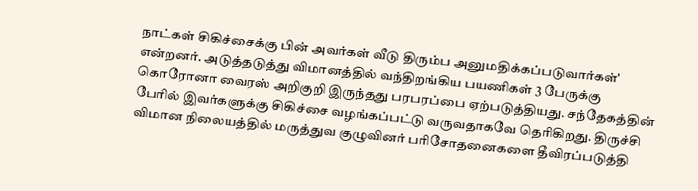நாட்கள் சிகிச்சைக்கு பின் அவர்கள் வீடு திரும்ப அனுமதிக்கப்படுவார்கள்' என்றனர். அடுத்தடுத்து விமானத்தில் வந்திறங்கிய பயணிகள் 3 பேருக்கு கொரோனா வைரஸ் அறிகுறி இருந்தது பரபரப்பை ஏற்படுத்தியது. சந்தேகத்தின் பேரில் இவர்களுக்கு சிகிச்சை வழங்கப்பட்டு வருவதாகவே தெரிகிறது. திருச்சி விமான நிலையத்தில் மருத்துவ குழுவினர் பரிசோதனைகளை தீவிரப்படுத்தி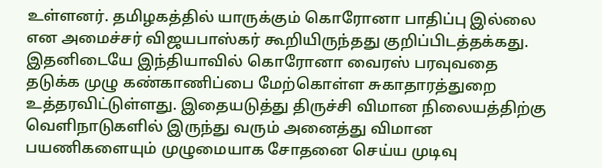உள்ளனர். தமிழகத்தில் யாருக்கும் கொரோனா பாதிப்பு இல்லை என அமைச்சர் விஜயபாஸ்கர் கூறியிருந்தது குறிப்பிடத்தக்கது.
இதனிடையே இந்தியாவில் கொரோனா வைரஸ் பரவுவதை தடுக்க முழு கண்காணிப்பை மேற்கொள்ள சுகாதாரத்துறை உத்தரவிட்டுள்ளது. இதையடுத்து திருச்சி விமான நிலையத்திற்கு வெளிநாடுகளில் இருந்து வரும் அனைத்து விமான பயணிகளையும் முழுமையாக சோதனை செய்ய முடிவு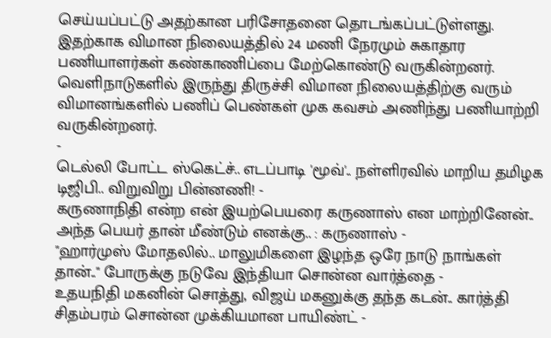செய்யப்பட்டு அதற்கான பரிசோதனை தொடங்கப்பட்டுள்ளது. இதற்காக விமான நிலையத்தில் 24 மணி நேரமும் சுகாதார பணியாளர்கள் கண்காணிப்பை மேற்கொண்டு வருகின்றனர். வெளிநாடுகளில் இருந்து திருச்சி விமான நிலையத்திற்கு வரும் விமானங்களில் பணிப் பெண்கள் முக கவசம் அணிந்து பணியாற்றி வருகின்றனர்.
-
டெல்லி போட்ட ஸ்கெட்ச்.. எடப்பாடி 'மூவ்'.. நள்ளிரவில் மாறிய தமிழக டிஜிபி.. விறுவிறு பின்னணி! -
கருணாநிதி என்ற என் இயற்பெயரை கருணாஸ் என மாற்றினேன்.. அந்த பெயர் தான் மீண்டும் எனக்கு.. : கருணாஸ் -
"ஹார்முஸ் மோதலில்.. மாலுமிகளை இழந்த ஒரே நாடு நாங்கள் தான்.." போருக்கு நடுவே இந்தியா சொன்ன வார்த்தை -
உதயநிதி மகனின் சொத்து, விஜய் மகனுக்கு தந்த கடன்.. கார்த்தி சிதம்பரம் சொன்ன முக்கியமான பாயிண்ட் -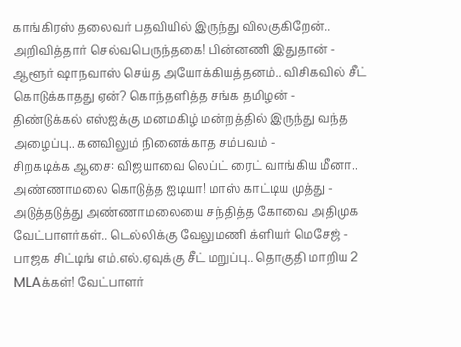காங்கிரஸ் தலைவர் பதவியில் இருந்து விலகுகிறேன்.. அறிவித்தார் செல்வபெருந்தகை! பின்னணி இதுதான் -
ஆளூர் ஷாநவாஸ் செய்த அயோக்கியத்தனம்.. விசிகவில் சீட் கொடுக்காதது ஏன்? கொந்தளித்த சங்க தமிழன் -
திண்டுக்கல் எஸ்ஐக்கு மனமகிழ் மன்றத்தில் இருந்து வந்த அழைப்பு.. கனவிலும் நினைக்காத சம்பவம் -
சிறகடிக்க ஆசை: விஜயாவை லெப்ட் ரைட் வாங்கிய மீனா.. அண்ணாமலை கொடுத்த ஐடியா! மாஸ் காட்டிய முத்து -
அடுத்தடுத்து அண்ணாமலையை சந்தித்த கோவை அதிமுக வேட்பாளர்கள்.. டெல்லிக்கு வேலுமணி க்ளியர் மெசேஜ் -
பாஜக சிட்டிங் எம்.எல்.ஏவுக்கு சீட் மறுப்பு.. தொகுதி மாறிய 2 MLAக்கள்! வேட்பாளர்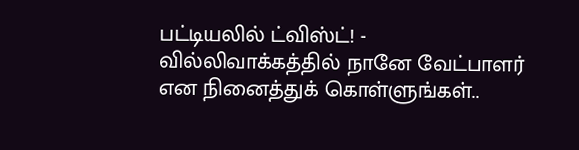பட்டியலில் ட்விஸ்ட்! -
வில்லிவாக்கத்தில் நானே வேட்பாளர் என நினைத்துக் கொள்ளுங்கள்..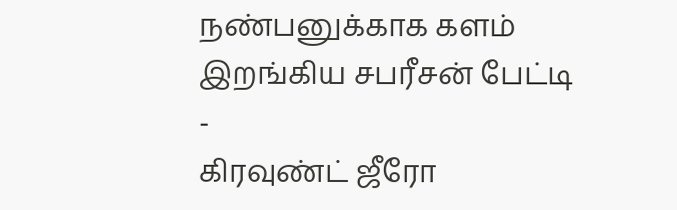நண்பனுக்காக களம் இறங்கிய சபரீசன் பேட்டி -
கிரவுண்ட் ஜீரோ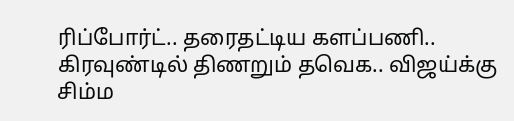ரிப்போர்ட்.. தரைதட்டிய களப்பணி.. கிரவுண்டில் திணறும் தவெக.. விஜய்க்கு சிம்ம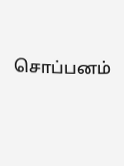சொப்பனம்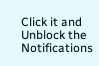Click it and Unblock the Notifications